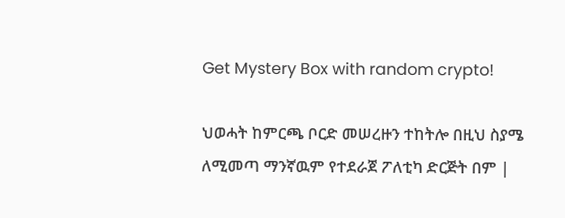Get Mystery Box with random crypto!

ህወሓት ከምርጫ ቦርድ መሠረዙን ተከትሎ በዚህ ስያሜ ለሚመጣ ማንኛዉም የተደራጀ ፖለቲካ ድርጅት በም |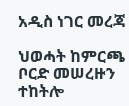አዲስ ነገር መረጃ

ህወሓት ከምርጫ ቦርድ መሠረዙን ተከትሎ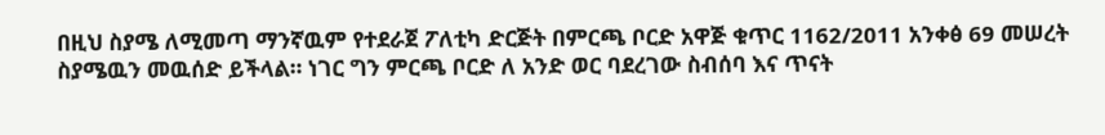በዚህ ስያሜ ለሚመጣ ማንኛዉም የተደራጀ ፖለቲካ ድርጅት በምርጫ ቦርድ አዋጅ ቁጥር 1162/2011 አንቀፅ 69 መሠረት ስያሜዉን መዉሰድ ይችላል። ነገር ግን ምርጫ ቦርድ ለ አንድ ወር ባደረገው ስብሰባ እና ጥናት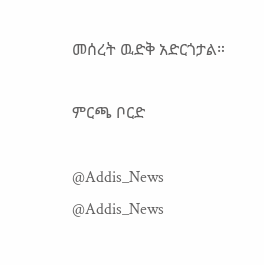መሰረት ዉድቅ አድርጎታል።

ምርጫ ቦርድ

@Addis_News
@Addis_News